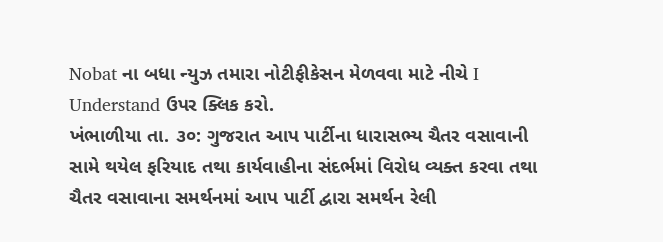Nobat ના બધા ન્યુઝ તમારા નોટીફીકેસન મેળવવા માટે નીચે I Understand ઉપર ક્લિક કરો.
ખંભાળીયા તા. ૩૦: ગુજરાત આપ પાર્ટીના ધારાસભ્ય ચૈતર વસાવાની સામે થયેલ ફરિયાદ તથા કાર્યવાહીના સંદર્ભમાં વિરોધ વ્યક્ત કરવા તથા ચૈતર વસાવાના સમર્થનમાં આપ પાર્ટી દ્વારા સમર્થન રેલી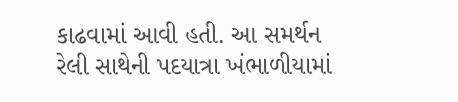કાઢવામાં આવી હતી. આ સમર્થન રેલી સાથેની પદયાત્રા ખંભાળીયામાં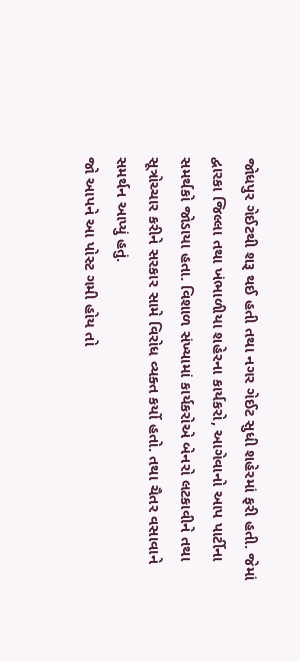જોધપુર ગેઈટથી શરૂ થઈ હતી તથા નગર ગેઈટ સુધી શહેરમાં ફરી હતી. જેમાં દ્વારકા જિલ્લા તથા ખંભાળીયા શહેરના કાર્યકરો, આગેવાનો આપ પાર્ટીના સમર્થકો જોડાયા હતા. વિશાળ સંખ્યામાં કાર્યકરોએ બેનરો લટકાવીને તથા સૂત્રોચ્ચાર કરીને સરકાર સામે વિરોધ વ્યક્ત કર્યો હતો. તથા ચૈતર વસાવાને સમર્થન આપ્યું હતું.
જો આપને આ પોસ્ટ ગમી હોય તો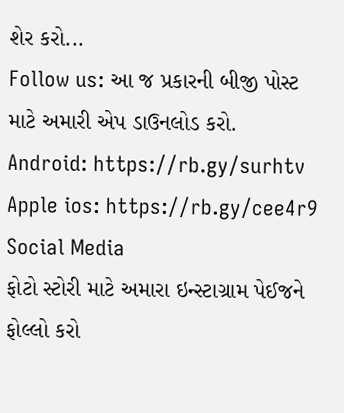શેર કરો...
Follow us: આ જ પ્રકારની બીજી પોસ્ટ માટે અમારી એપ ડાઉનલોડ કરો.
Android: https://rb.gy/surhtv
Apple ios: https://rb.gy/cee4r9
Social Media
ફોટો સ્ટોરી માટે અમારા ઇન્સ્ટાગ્રામ પેઈજને ફોલ્લો કરો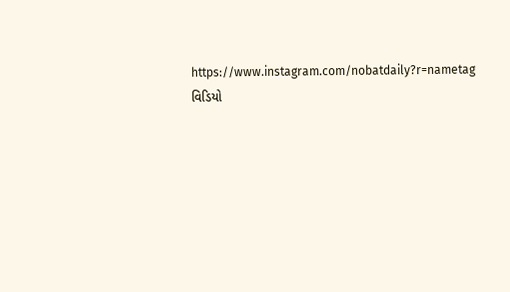https://www.instagram.com/nobatdaily?r=nametag
વિડિયો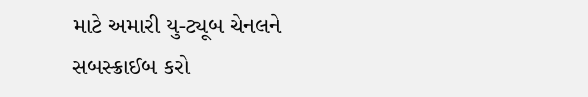માટે અમારી યુ-ટ્યૂબ ચેનલને સબસ્ક્રાઈબ કરો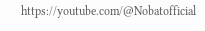https://youtube.com/@Nobatofficial